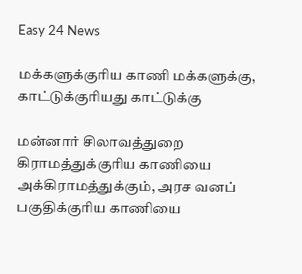Easy 24 News

மக்களுக்குரிய காணி மக்களுக்கு, காட்டுக்குரியது காட்டுக்கு

மன்னார் சிலாவத்துறை கிராமத்துக்குரிய காணியை அக்கிராமத்துக்கும், அரச வனப் பகுதிக்குரிய காணியை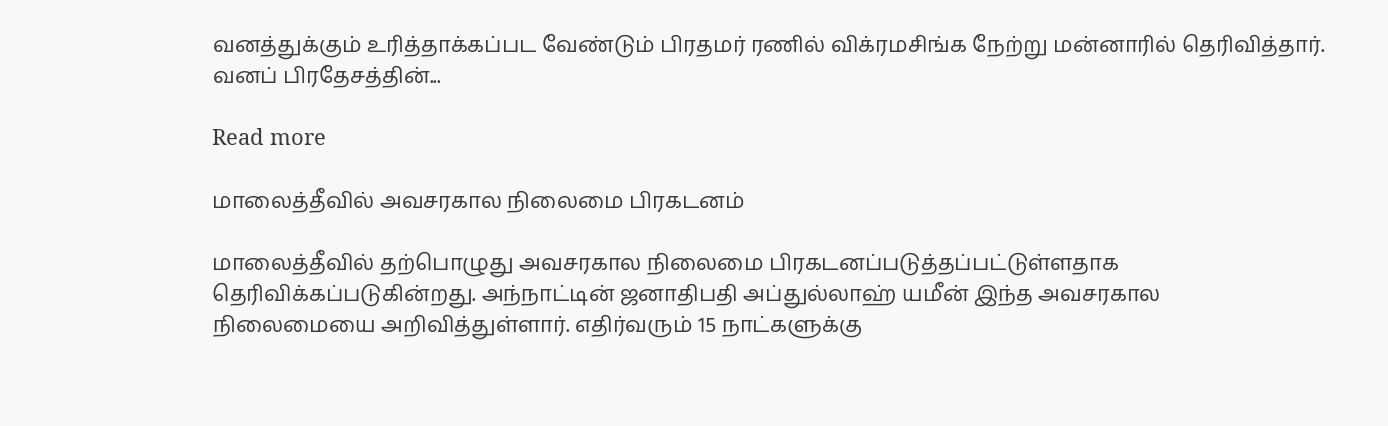வனத்துக்கும் உரித்தாக்கப்பட வேண்டும் பிரதமர் ரணில் விக்ரமசிங்க நேற்று மன்னாரில் தெரிவித்தார். வனப் பிரதேசத்தின்...

Read more

மாலைத்தீவில் அவசரகால நிலைமை பிரகடனம்

மாலைத்தீவில் தற்பொழுது அவசரகால நிலைமை பிரகடனப்படுத்தப்பட்டுள்ளதாக தெரிவிக்கப்படுகின்றது. அந்நாட்டின் ஜனாதிபதி அப்துல்லாஹ் யமீன் இந்த அவசரகால நிலைமையை அறிவித்துள்ளார். எதிர்வரும் 15 நாட்களுக்கு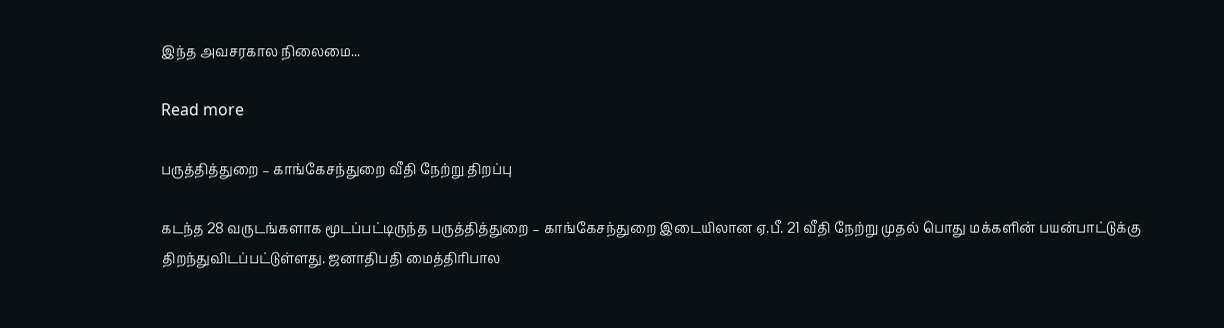இந்த அவசரகால நிலைமை...

Read more

பருத்தித்துறை – காங்கேசந்துறை வீதி நேற்று திறப்பு

கடந்த 28 வருடங்களாக மூடப்பட்டிருந்த பருத்தித்துறை – காங்கேசந்துறை இடையிலான ஏ.பீ. 21 வீதி நேற்று முதல் பொது மக்களின் பயன்பாட்டுக்கு திறந்துவிடப்பட்டுள்ளது. ஜனாதிபதி மைத்திரிபால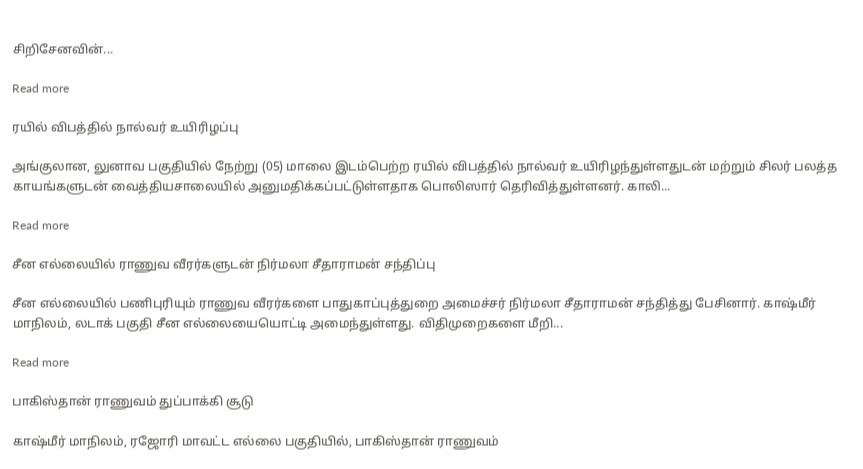சிறிசேனவின்...

Read more

ரயில் விபத்தில் நால்வர் உயிரிழப்பு

அங்குலான, லுனாவ பகுதியில் நேற்று (05) மாலை இடம்பெற்ற ரயில் விபத்தில் நால்வர் உயிரிழந்துள்ளதுடன் மற்றும் சிலர் பலத்த காயங்களுடன் வைத்தியசாலையில் அனுமதிக்கப்பட்டுள்ளதாக பொலிஸார் தெரிவித்துள்ளனர். காலி...

Read more

சீன எல்லையில் ராணுவ வீரர்களுடன் நிர்மலா சீதாராமன் சந்திப்பு

சீன எல்லையில் பணிபுரியும் ராணுவ வீரர்களை பாதுகாப்புத்துறை அமைச்சர் நிர்மலா சீதாராமன் சந்தித்து பேசினார். காஷ்மீர் மாநிலம், லடாக் பகுதி சீன எல்லையையொட்டி அமைந்துள்ளது. விதிமுறைகளை மீறி...

Read more

பாகிஸ்தான் ராணுவம் துப்பாக்கி சூடு

காஷ்மீர் மாநிலம், ரஜோரி மாவட்ட எல்லை பகுதியில், பாகிஸ்தான் ராணுவம்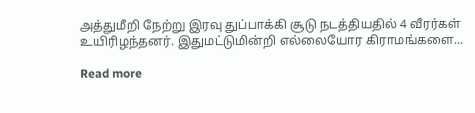அத்துமீறி நேற்று இரவு துப்பாக்கி சூடு நடத்தியதில் 4 வீரர்கள் உயிரிழந்தனர். இதுமட்டுமின்றி எல்லையோர கிராமங்களை...

Read more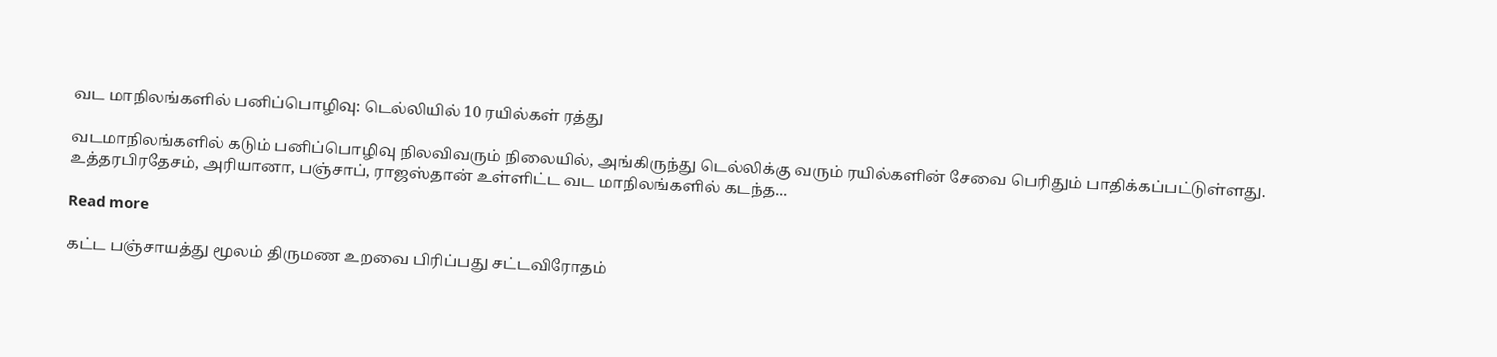வட மாநிலங்களில் பனிப்பொழிவு: டெல்லியில் 10 ரயில்கள் ரத்து

வடமாநிலங்களில் கடும் பனிப்பொழிவு நிலவிவரும் நிலையில், அங்கிருந்து டெல்லிக்கு வரும் ரயில்களின் சேவை பெரிதும் பாதிக்கப்பட்டுள்ளது. உத்தரபிரதேசம், அரியானா, பஞ்சாப், ராஜஸ்தான் உள்ளிட்ட வட மாநிலங்களில் கடந்த...

Read more

கட்ட பஞ்சாயத்து மூலம் திருமண உறவை பிரிப்பது சட்டவிரோதம்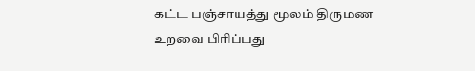கட்ட பஞ்சாயத்து மூலம் திருமண உறவை பிரிப்பது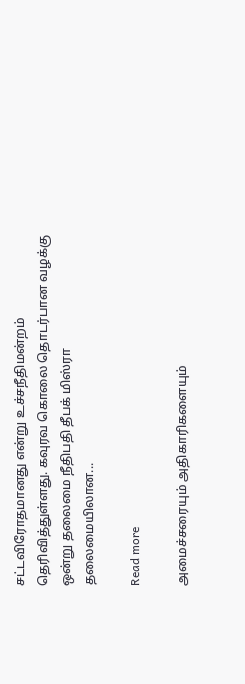சட்டவிரோதமானது என்று உச்சநீதிமன்றம் தெரிவித்துள்ளது. கவுரவ கொலை தொடர்பான வழக்கு ஒன்று தலைமை நீதிபதி தீபக் மிஸ்ரா தலைமையிலான...

Read more

அமைச்சரையும் அதிகாரிகளையும்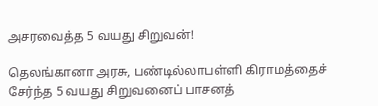அசரவைத்த 5 வயது சிறுவன்!

தெலங்கானா அரசு, பண்டில்லாபள்ளி கிராமத்தைச் சேர்ந்த 5 வயது சிறுவனைப் பாசனத்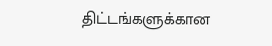திட்டங்களுக்கான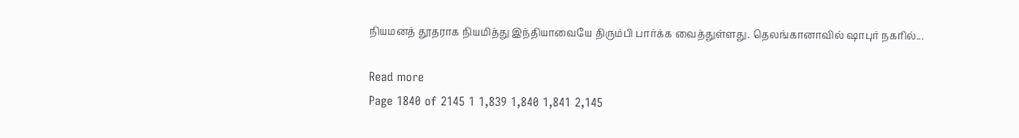நியமனத் தூதராக நியமித்து இந்தியாவையே திரும்பி பார்க்க வைத்துள்ளது. தெலங்கானாவில் ஷாபுர் நகரில்...

Read more
Page 1840 of 2145 1 1,839 1,840 1,841 2,145